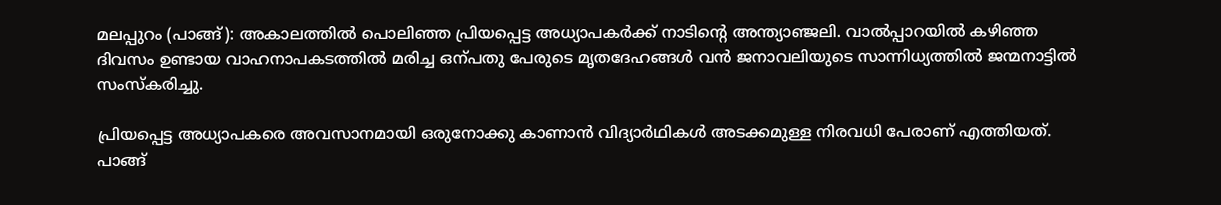മലപ്പുറം (പാങ്ങ്): അകാലത്തിൽ പൊലിഞ്ഞ പ്രിയപ്പെട്ട അധ്യാപകർക്ക് നാടിന്‍റെ അന്ത്യാഞ്ജലി. വാൽപ്പാറയിൽ കഴിഞ്ഞ ദിവസം ഉണ്ടായ വാഹനാപകടത്തിൽ മരിച്ച ഒന്പതു പേരുടെ മൃതദേഹങ്ങൾ വൻ ജനാവലിയുടെ സാന്നിധ്യത്തിൽ ജന്മനാട്ടിൽ സംസ്കരിച്ചു.

പ്രിയപ്പെട്ട അധ്യാപകരെ അവസാനമായി ഒരുനോക്കു കാണാൻ വിദ്യാർഥികൾ അടക്കമുള്ള നിരവധി പേരാണ് എത്തിയത്. പാങ്ങ്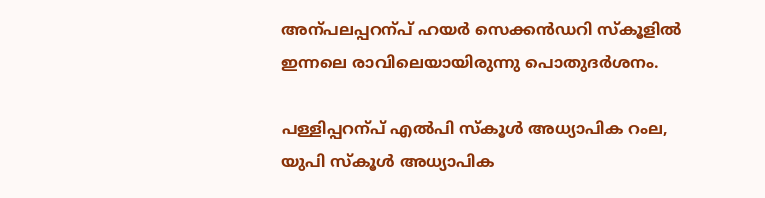അന്പലപ്പറന്പ് ഹയർ സെക്കൻഡറി സ്കൂളിൽ ഇന്നലെ രാവിലെയായിരുന്നു പൊതുദർശനം.

പള്ളിപ്പറന്പ് എൽപി സ്കൂൾ അധ്യാപിക റംല, യുപി സ്കൂൾ അധ്യാപിക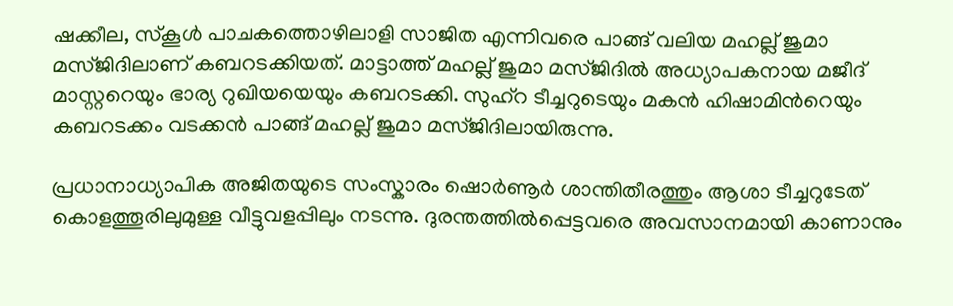ഷക്കീല, സ്കൂൾ പാചകത്തൊഴിലാളി സാജിത എന്നിവരെ പാങ്ങ് വലിയ മഹല്ല് ജുമാ മസ്ജിദിലാണ് കബറടക്കിയത്. മാട്ടാത്ത് മഹല്ല് ജുമാ മസ്ജിദിൽ അധ്യാപകനായ മജീദ് മാസ്റ്ററെയും ഭാര്യ റുഖിയയെയും കബറടക്കി. സുഹ്റ ടീച്ചറുടെയും മകൻ ഹിഷാമിന്‍റെയും കബറടക്കം വടക്കൻ പാങ്ങ് മഹല്ല് ജുമാ മസ്ജിദിലായിരുന്നു.

പ്രധാനാധ്യാപിക അജിതയുടെ സംസ്കാരം ഷൊർണൂർ ശാന്തിതീരത്തും ആശാ ടീച്ചറുടേത് കൊളത്തൂരിലുമുള്ള വീട്ടുവളപ്പിലും നടന്നു. ദുരന്തത്തിൽപ്പെട്ടവരെ അവസാനമായി കാണാനും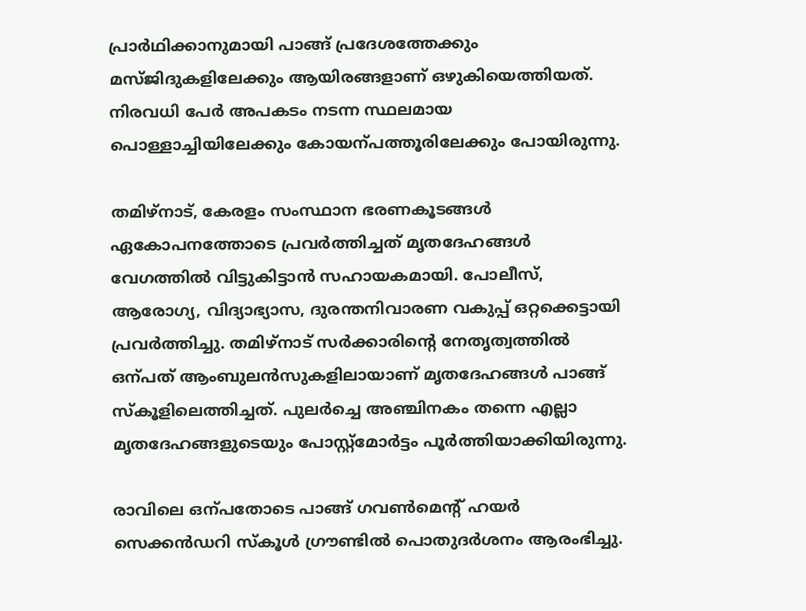പ്രാർഥിക്കാനുമായി പാങ്ങ് പ്രദേശത്തേക്കും മസ്ജിദുകളിലേക്കും ആയിരങ്ങളാണ് ഒഴുകിയെത്തിയത്. നിരവധി പേർ അപകടം നടന്ന സ്ഥലമായ പൊള്ളാച്ചിയിലേക്കും കോയന്പത്തൂരിലേക്കും പോയിരുന്നു.

തമിഴ്നാട്, കേരളം സംസ്ഥാന ഭരണകൂടങ്ങൾ ഏകോപനത്തോടെ പ്രവർത്തിച്ചത് മൃതദേഹങ്ങൾ വേഗത്തിൽ വിട്ടുകിട്ടാൻ സഹായകമായി. പോലീസ്, ആരോഗ്യ, വിദ്യാഭ്യാസ, ദുരന്തനിവാരണ വകുപ്പ് ഒറ്റക്കെട്ടായി പ്രവർത്തിച്ചു. തമിഴ്നാട് സർക്കാരിന്‍റെ നേതൃത്വത്തിൽ ഒന്പത് ആംബുലൻസുകളിലായാണ് മൃതദേഹങ്ങൾ പാങ്ങ് സ്കൂളിലെത്തിച്ചത്. പുലർച്ചെ അഞ്ചിനകം തന്നെ എല്ലാ മൃതദേഹങ്ങളുടെയും പോസ്റ്റ്മോർട്ടം പൂർത്തിയാക്കിയിരുന്നു.

രാവിലെ ഒന്പതോടെ പാങ്ങ് ഗവണ്‍മെന്‍റ് ഹയർ സെക്കൻഡറി സ്കൂൾ ഗ്രൗണ്ടിൽ പൊതുദർശനം ആരംഭിച്ചു.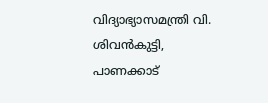വിദ്യാഭ്യാസമന്ത്രി വി. ശിവൻകുട്ടി, പാണക്കാട്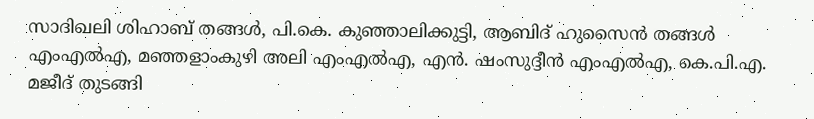സാദിഖലി ശിഹാബ് തങ്ങൾ, പി.കെ. കുഞ്ഞാലിക്കുട്ടി, ആബിദ് ഹുസൈൻ തങ്ങൾ എംഎൽഎ, മഞ്ഞളാംകുഴി അലി എംഎൽഎ, എൻ. ഷംസുദ്ദീൻ എംഎൽഎ, കെ.പി.എ. മജീദ് തുടങ്ങി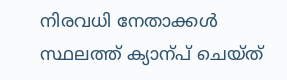നിരവധി നേതാക്കൾ സ്ഥലത്ത് ക്യാന്പ് ചെയ്ത്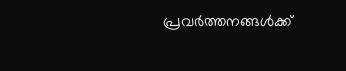പ്രവർത്തനങ്ങൾക്ക്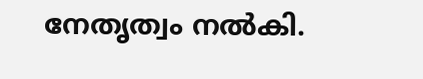നേതൃത്വം നൽകി.